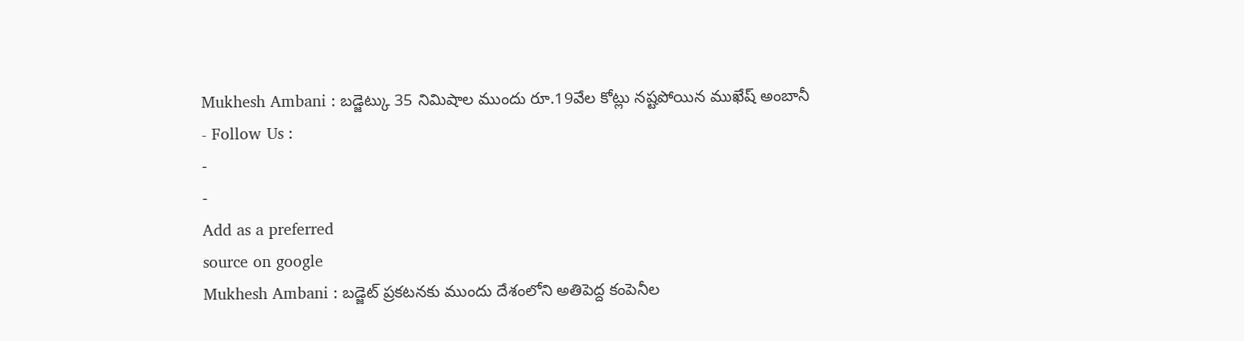Mukhesh Ambani : బడ్జెట్కు 35 నిమిషాల ముందు రూ.19వేల కోట్లు నష్టపోయిన ముఖేష్ అంబానీ
- Follow Us :
-
-
Add as a preferred
source on google
Mukhesh Ambani : బడ్జెట్ ప్రకటనకు ముందు దేశంలోని అతిపెద్ద కంపెనీల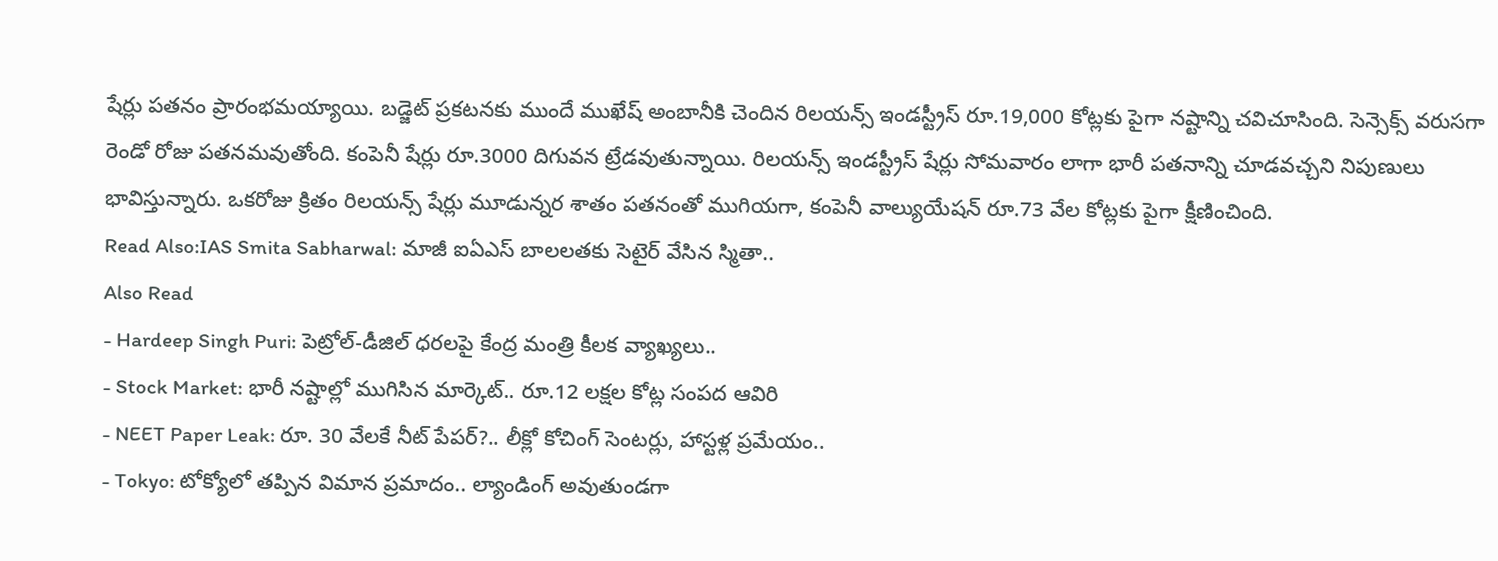షేర్లు పతనం ప్రారంభమయ్యాయి. బడ్జెట్ ప్రకటనకు ముందే ముఖేష్ అంబానీకి చెందిన రిలయన్స్ ఇండస్ట్రీస్ రూ.19,000 కోట్లకు పైగా నష్టాన్ని చవిచూసింది. సెన్సెక్స్ వరుసగా రెండో రోజు పతనమవుతోంది. కంపెనీ షేర్లు రూ.3000 దిగువన ట్రేడవుతున్నాయి. రిలయన్స్ ఇండస్ట్రీస్ షేర్లు సోమవారం లాగా భారీ పతనాన్ని చూడవచ్చని నిపుణులు భావిస్తున్నారు. ఒకరోజు క్రితం రిలయన్స్ షేర్లు మూడున్నర శాతం పతనంతో ముగియగా, కంపెనీ వాల్యుయేషన్ రూ.73 వేల కోట్లకు పైగా క్షీణించింది.
Read Also:IAS Smita Sabharwal: మాజీ ఐఏఎస్ బాలలతకు సెటైర్ వేసిన స్మితా..
Also Read
- Hardeep Singh Puri: పెట్రోల్-డీజిల్ ధరలపై కేంద్ర మంత్రి కీలక వ్యాఖ్యలు..
- Stock Market: భారీ నష్టాల్లో ముగిసిన మార్కెట్.. రూ.12 లక్షల కోట్ల సంపద ఆవిరి
- NEET Paper Leak: రూ. 30 వేలకే నీట్ పేపర్?.. లీక్లో కోచింగ్ సెంటర్లు, హాస్టళ్ల ప్రమేయం..
- Tokyo: టోక్యోలో తప్పిన విమాన ప్రమాదం.. ల్యాండింగ్ అవుతుండగా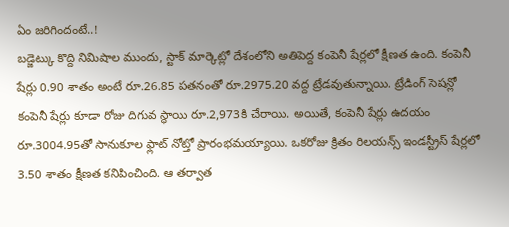ఏం జరిగిందంటే..!
బడ్జెట్కు కొద్ది నిమిషాల ముందు, స్టాక్ మార్కెట్లో దేశంలోని అతిపెద్ద కంపెనీ షేర్లలో క్షీణత ఉంది. కంపెనీ షేర్లు 0.90 శాతం అంటే రూ.26.85 పతనంతో రూ.2975.20 వద్ద ట్రేడవుతున్నాయి. ట్రేడింగ్ సెషన్లో కంపెనీ షేర్లు కూడా రోజు దిగువ స్థాయి రూ.2,973కి చేరాయి. అయితే, కంపెనీ షేర్లు ఉదయం రూ.3004.95తో సానుకూల ఫ్లాట్ నోట్తో ప్రారంభమయ్యాయి. ఒకరోజు క్రితం రిలయన్స్ ఇండస్ట్రీస్ షేర్లలో 3.50 శాతం క్షీణత కనిపించింది. ఆ తర్వాత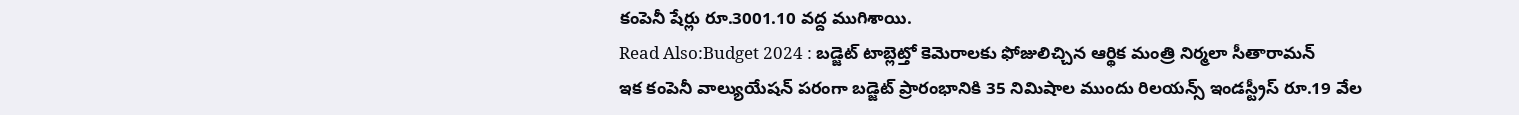కంపెనీ షేర్లు రూ.3001.10 వద్ద ముగిశాయి.
Read Also:Budget 2024 : బడ్జెట్ టాబ్లెట్తో కెమెరాలకు ఫోజులిచ్చిన ఆర్థిక మంత్రి నిర్మలా సీతారామన్
ఇక కంపెనీ వాల్యుయేషన్ పరంగా బడ్జెట్ ప్రారంభానికి 35 నిమిషాల ముందు రిలయన్స్ ఇండస్ట్రీస్ రూ.19 వేల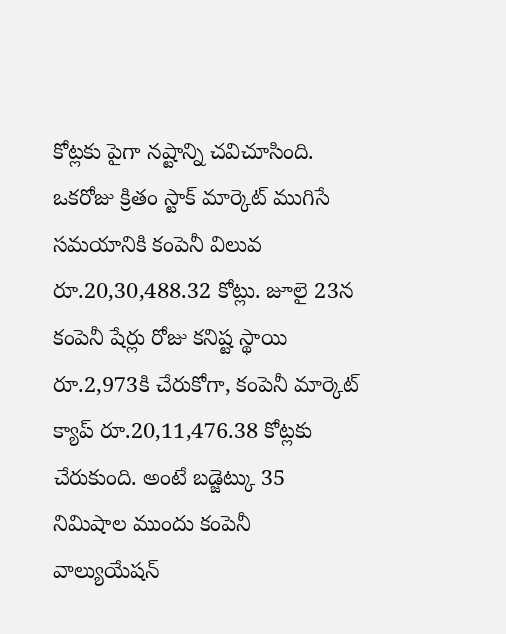కోట్లకు పైగా నష్టాన్ని చవిచూసింది. ఒకరోజు క్రితం స్టాక్ మార్కెట్ ముగిసే సమయానికి కంపెనీ విలువ రూ.20,30,488.32 కోట్లు. జూలై 23న కంపెనీ షేర్లు రోజు కనిష్ట స్థాయి రూ.2,973కి చేరుకోగా, కంపెనీ మార్కెట్ క్యాప్ రూ.20,11,476.38 కోట్లకు చేరుకుంది. అంటే బడ్జెట్కు 35 నిమిషాల ముందు కంపెనీ వాల్యుయేషన్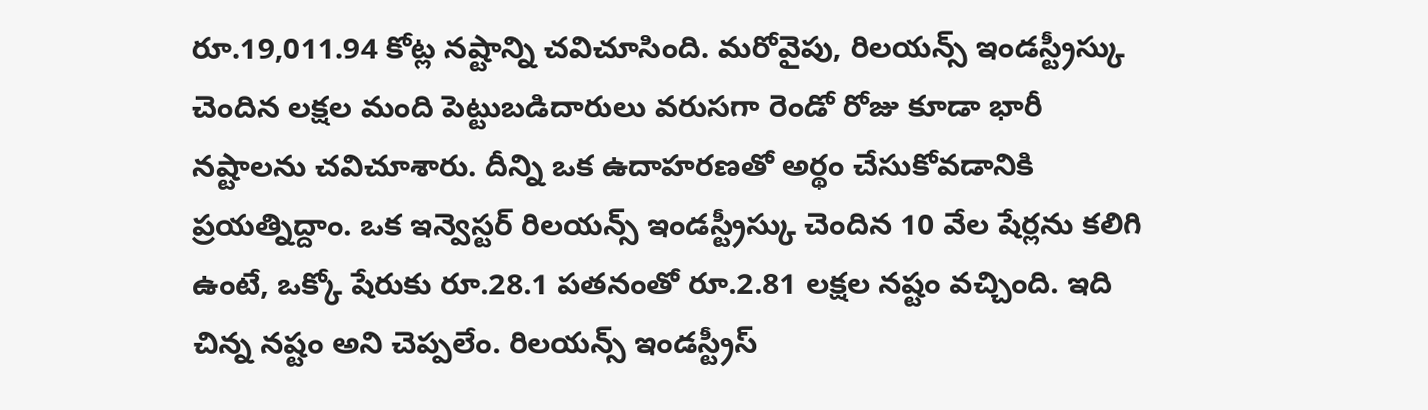రూ.19,011.94 కోట్ల నష్టాన్ని చవిచూసింది. మరోవైపు, రిలయన్స్ ఇండస్ట్రీస్కు చెందిన లక్షల మంది పెట్టుబడిదారులు వరుసగా రెండో రోజు కూడా భారీ నష్టాలను చవిచూశారు. దీన్ని ఒక ఉదాహరణతో అర్థం చేసుకోవడానికి ప్రయత్నిద్దాం. ఒక ఇన్వెస్టర్ రిలయన్స్ ఇండస్ట్రీస్కు చెందిన 10 వేల షేర్లను కలిగి ఉంటే, ఒక్కో షేరుకు రూ.28.1 పతనంతో రూ.2.81 లక్షల నష్టం వచ్చింది. ఇది చిన్న నష్టం అని చెప్పలేం. రిలయన్స్ ఇండస్ట్రీస్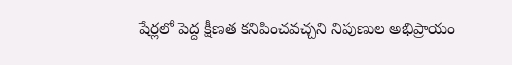షేర్లలో పెద్ద క్షీణత కనిపించవచ్చని నిపుణుల అభిప్రాయం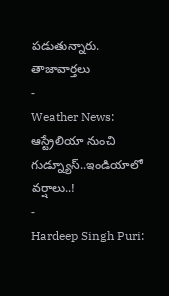పడుతున్నారు.
తాజావార్తలు
-
Weather News: ఆస్ట్రేలియా నుంచి గుడ్న్యూస్..ఇండియాలో వర్షాలు..!
-
Hardeep Singh Puri: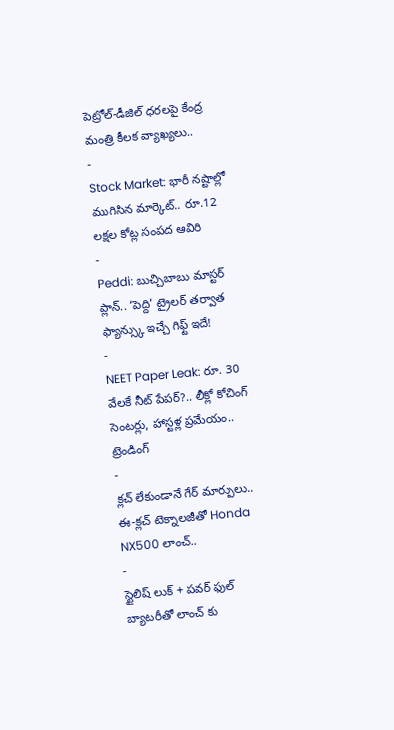పెట్రోల్-డీజిల్ ధరలపై కేంద్ర మంత్రి కీలక వ్యాఖ్యలు..
-
Stock Market: భారీ నష్టాల్లో ముగిసిన మార్కెట్.. రూ.12 లక్షల కోట్ల సంపద ఆవిరి
-
Peddi: బుచ్చిబాబు మాస్టర్ ప్లాన్.. ‘పెద్ది’ ట్రైలర్ తర్వాత ఫ్యాన్స్కు ఇచ్చే గిఫ్ట్ ఇదే!
-
NEET Paper Leak: రూ. 30 వేలకే నీట్ పేపర్?.. లీక్లో కోచింగ్ సెంటర్లు, హాస్టళ్ల ప్రమేయం..
ట్రెండింగ్
-
క్లచ్ లేకుండానే గేర్ మార్పులు.. ఈ-క్లచ్ టెక్నాలజీతో Honda NX500 లాంచ్..
-
స్టైలిష్ లుక్ + పవర్ ఫుల్ బ్యాటరీతో లాంచ్ కు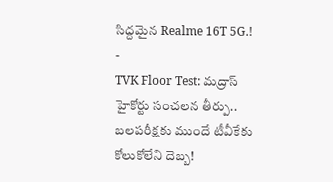సిద్దమైన Realme 16T 5G.!
-
TVK Floor Test: మద్రాస్ హైకోర్టు సంచలన తీర్పు.. బలపరీక్షకు ముందే టీవీకేకు కోలుకోలేని దెబ్బ!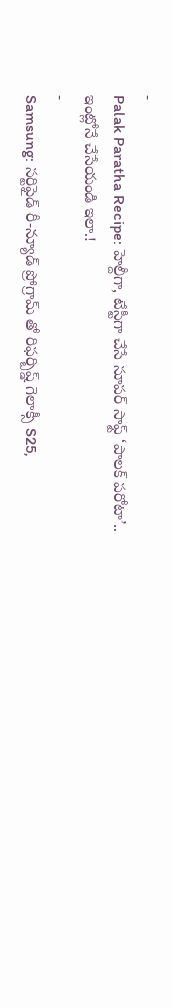-
Palak Paratha Recipe: హెల్దీగా, టేస్టీగా చేసే సూపర్ సాఫ్ట్ ‘పాలక్ పరోటా’.. ఇంట్లోనే చేసేయండి ఇలా.!
-
Samsung: సర్టిఫైడ్ రీ-న్యూడ్ ప్రోగ్రామ్ తో రిఫర్బిష్డ్ గెలాక్సీ S25,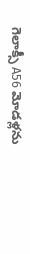గెలాక్సీ A56 మోడళ్లను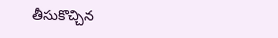తీసుకొచ్చిన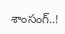శాంసంగ్..!